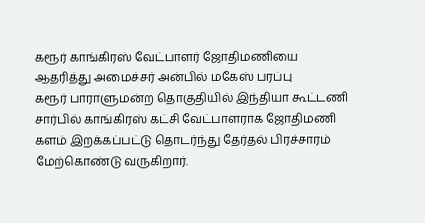கரூர் காங்கிரஸ் வேட்பாளர் ஜோதிமணியை ஆதரித்து அமைச்சர் அன்பில் மகேஸ் பரப்பு
கரூர் பாராளுமன்ற தொகுதியில் இந்தியா கூட்டணி சார்பில் காங்கிரஸ் கட்சி வேட்பாளராக ஜோதிமணி களம் இறக்கப்பட்டு தொடர்ந்து தேர்தல் பிரச்சாரம் மேற்கொண்டு வருகிறார்.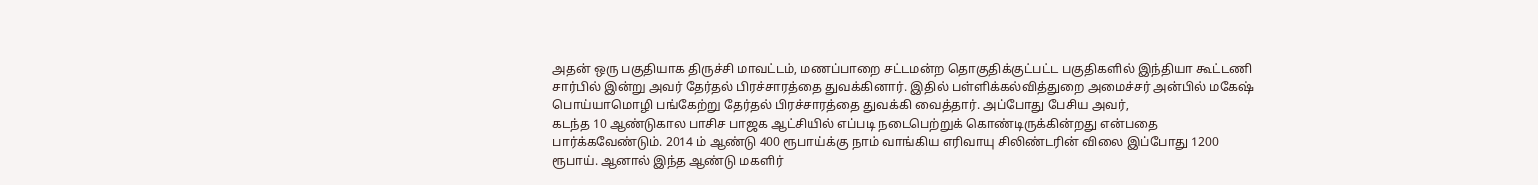அதன் ஒரு பகுதியாக திருச்சி மாவட்டம், மணப்பாறை சட்டமன்ற தொகுதிக்குட்பட்ட பகுதிகளில் இந்தியா கூட்டணி சார்பில் இன்று அவர் தேர்தல் பிரச்சாரத்தை துவக்கினார். இதில் பள்ளிக்கல்வித்துறை அமைச்சர் அன்பில் மகேஷ் பொய்யாமொழி பங்கேற்று தேர்தல் பிரச்சாரத்தை துவக்கி வைத்தார். அப்போது பேசிய அவர்,
கடந்த 10 ஆண்டுகால பாசிச பாஜக ஆட்சியில் எப்படி நடைபெற்றுக் கொண்டிருக்கின்றது என்பதை பார்க்கவேண்டும். 2014 ம் ஆண்டு 400 ரூபாய்க்கு நாம் வாங்கிய எரிவாயு சிலிண்டரின் விலை இப்போது 1200 ரூபாய். ஆனால் இந்த ஆண்டு மகளிர்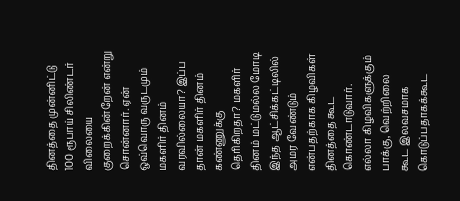தினத்தை முன்னிட்டு 100 ரூபாய் சிலிண்டர் விலையை குறைக்கின்றேன் என்று சொன்னார். ஏன் ஒவ்வொரு வருடமும் மகளிர் தினம் வரவில்லையா? இப்ப தான் மகளிர் தினம் கண்ணுக்கு தெரிகிறதா? மகளிர் தினம் மட்டுமல்ல மோடி இந்த ஆட்சிக்கட்டிலில் அமர வேண்டும் என்பதற்காக கிழவிகள் தினத்தை கூட கொண்டாடுவார். எல்லா கிழவிகளுக்கும் பாக்கு, வெற்றிலை கூட இலவசமாக கொடுப்பதாகக்கூட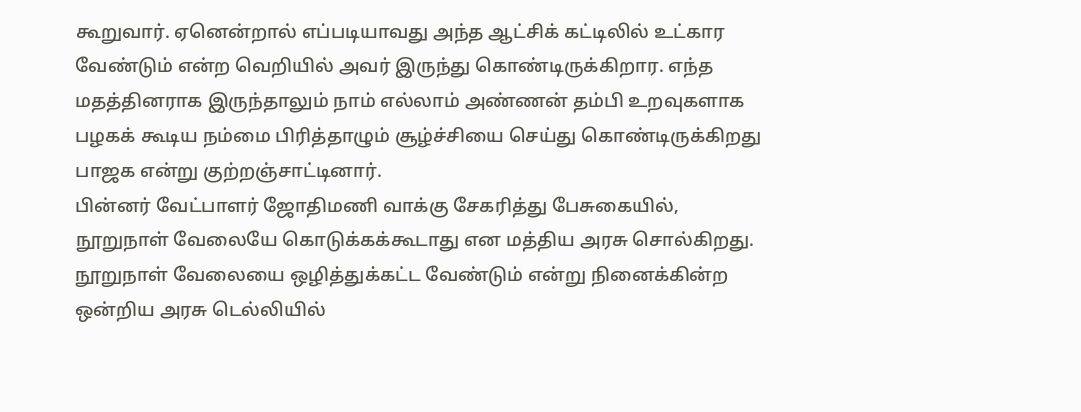கூறுவார். ஏனென்றால் எப்படியாவது அந்த ஆட்சிக் கட்டிலில் உட்கார வேண்டும் என்ற வெறியில் அவர் இருந்து கொண்டிருக்கிறார. எந்த மதத்தினராக இருந்தாலும் நாம் எல்லாம் அண்ணன் தம்பி உறவுகளாக பழகக் கூடிய நம்மை பிரித்தாழும் சூழ்ச்சியை செய்து கொண்டிருக்கிறது பாஜக என்று குற்றஞ்சாட்டினார்.
பின்னர் வேட்பாளர் ஜோதிமணி வாக்கு சேகரித்து பேசுகையில், நூறுநாள் வேலையே கொடுக்கக்கூடாது என மத்திய அரசு சொல்கிறது. நூறுநாள் வேலையை ஒழித்துக்கட்ட வேண்டும் என்று நினைக்கின்ற ஒன்றிய அரசு டெல்லியில்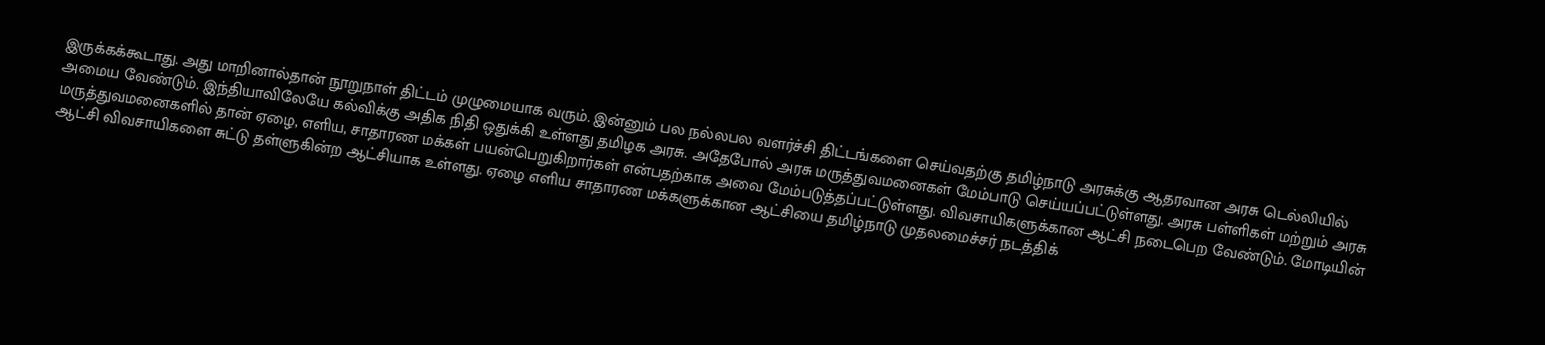இருக்கக்கூடாது. அது மாறினால்தான் நூறுநாள் திட்டம் முழுமையாக வரும். இன்னும் பல நல்லபல வளர்ச்சி திட்டங்களை செய்வதற்கு தமிழ்நாடு அரசுக்கு ஆதரவான அரசு டெல்லியில் அமைய வேண்டும். இந்தியாவிலேயே கல்விக்கு அதிக நிதி ஒதுக்கி உள்ளது தமிழக அரசு. அதேபோல் அரசு மருத்துவமனைகள் மேம்பாடு செய்யப்பட்டுள்ளது. அரசு பள்ளிகள் மற்றும் அரசு மருத்துவமனைகளில் தான் ஏழை, எளிய, சாதாரண மக்கள் பயன்பெறுகிறார்கள் என்பதற்காக அவை மேம்படுத்தப்பட்டுள்ளது. விவசாயிகளுக்கான ஆட்சி நடைபெற வேண்டும். மோடியின் ஆட்சி விவசாயிகளை சுட்டு தள்ளுகின்ற ஆட்சியாக உள்ளது. ஏழை எளிய சாதாரண மக்களுக்கான ஆட்சியை தமிழ்நாடு முதலமைச்சர் நடத்திக்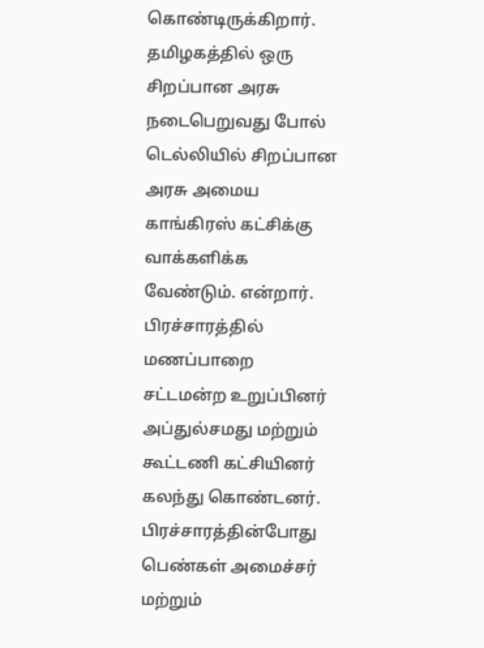கொண்டிருக்கிறார். தமிழகத்தில் ஒரு சிறப்பான அரசு நடைபெறுவது போல் டெல்லியில் சிறப்பான அரசு அமைய காங்கிரஸ் கட்சிக்கு வாக்களிக்க வேண்டும். என்றார்.
பிரச்சாரத்தில் மணப்பாறை சட்டமன்ற உறுப்பினர் அப்துல்சமது மற்றும் கூட்டணி கட்சியினர் கலந்து கொண்டனர். பிரச்சாரத்தின்போது பெண்கள் அமைச்சர் மற்றும்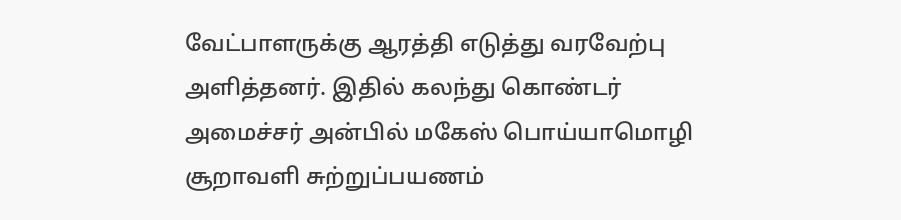வேட்பாளருக்கு ஆரத்தி எடுத்து வரவேற்பு அளித்தனர். இதில் கலந்து கொண்டர்
அமைச்சர் அன்பில் மகேஸ் பொய்யாமொழி சூறாவளி சுற்றுப்பயணம்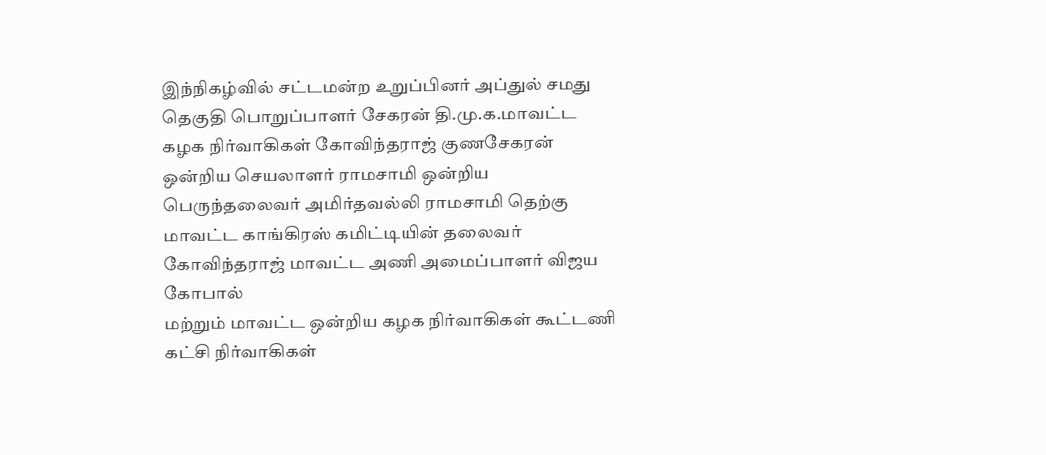இந்நிகழ்வில் சட்டமன்ற உறுப்பினர் அப்துல் சமது தெகுதி பொறுப்பாளர் சேகரன் தி.மு.க.மாவட்ட கழக நிர்வாகிகள் கோவிந்தராஜ் குணசேகரன் ஒன்றிய செயலாளர் ராமசாமி ஒன்றிய பெருந்தலைவர் அமிர்தவல்லி ராமசாமி தெற்கு மாவட்ட காங்கிரஸ் கமிட்டியின் தலைவர் கோவிந்தராஜ் மாவட்ட அணி அமைப்பாளர் விஜய கோபால்
மற்றும் மாவட்ட ஒன்றிய கழக நிர்வாகிகள் கூட்டணி கட்சி நிர்வாகிகள்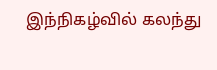இந்நிகழ்வில் கலந்து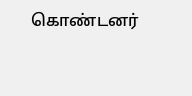கொண்டனர்